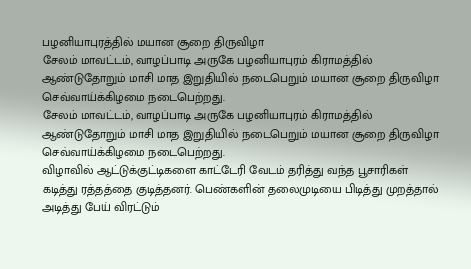பழனியாபுரத்தில் மயான சூறை திருவிழா
சேலம் மாவட்டம், வாழப்பாடி அருகே பழனியாபுரம் கிராமத்தில் ஆண்டுதோறும் மாசி மாத இறுதியில் நடைபெறும் மயான சூறை திருவிழா செவ்வாய்க்கிழமை நடைபெற்றது.
சேலம் மாவட்டம், வாழப்பாடி அருகே பழனியாபுரம் கிராமத்தில் ஆண்டுதோறும் மாசி மாத இறுதியில் நடைபெறும் மயான சூறை திருவிழா செவ்வாய்க்கிழமை நடைபெற்றது.
விழாவில் ஆட்டுக்குட்டிகளை காட்டேரி வேடம் தரித்து வந்த பூசாரிகள் கடித்து ரத்தத்தை குடித்தனர். பெண்களின் தலைமுடியை பிடித்து முறத்தால் அடித்து பேய் விரட்டும்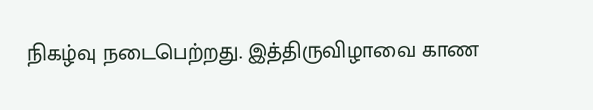நிகழ்வு நடைபெற்றது. இத்திருவிழாவை காண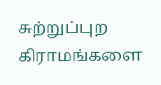சுற்றுப்புற கிராமங்களை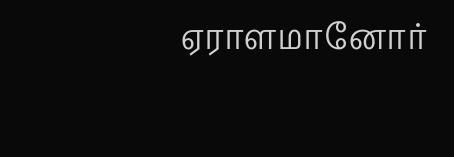ஏராளமானோர்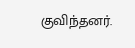குவிந்தனர்.